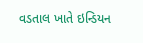વડતાલ ખાતે ઇન્ડિયન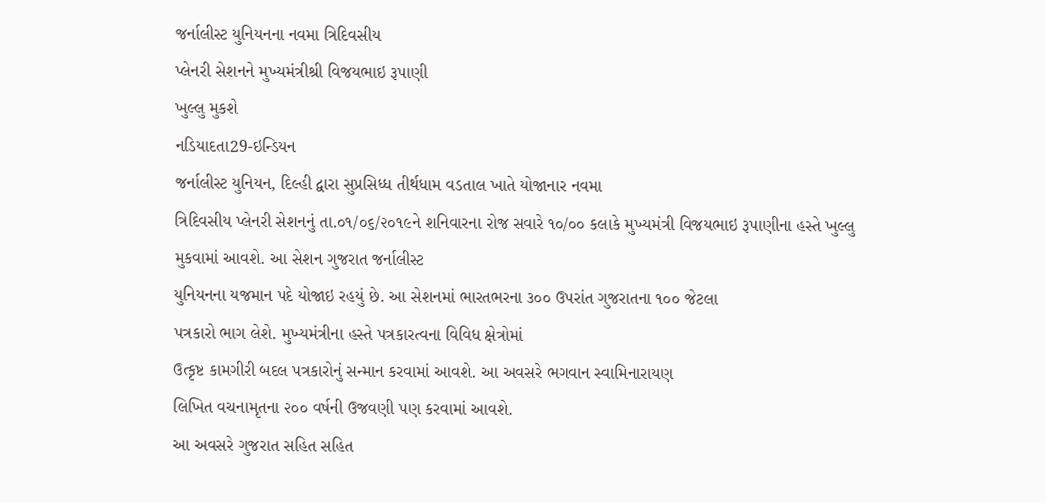જર્નાલીસ્ટ યુનિયનના નવમા ત્રિદિવસીય
પ્લેનરી સેશનને મુખ્યમંત્રીશ્રી વિજયભાઇ રૂપાણી
ખુલ્લુ મુકશે
નડિયાદતા29-ઇન્ડિયન
જર્નાલીસ્ટ યુનિયન, દિલ્હી દ્વારા સુપ્રસિધ્ધ તીર્થધામ વડતાલ ખાતે યોજાનાર નવમા
ત્રિદિવસીય પ્લેનરી સેશનનું તા.૦૧/૦૬/૨૦૧૯ને શનિવારના રોજ સવારે ૧૦/૦૦ કલાકે મુખ્યમંત્રી વિજયભાઇ રૂપાણીના હસ્તે ખુલ્લુ મુકવામાં આવશે. આ સેશન ગુજરાત જર્નાલીસ્ટ
યુનિયનના યજમાન પદે યોજાઇ રહયું છે. આ સેશનમાં ભારતભરના ૩૦૦ ઉપરાંત ગુજરાતના ૧૦૦ જેટલા
પત્રકારો ભાગ લેશે. મુખ્યમંત્રીના હસ્તે પત્રકારત્વના વિવિધ ક્ષેત્રોમાં
ઉત્કૃષ્ટ કામગીરી બદલ પત્રકારોનું સન્માન કરવામાં આવશે. આ અવસરે ભગવાન સ્વામિનારાયણ
લિખિત વચનામૃતના ૨૦૦ વર્ષની ઉજવણી પણ કરવામાં આવશે.
આ અવસરે ગુજરાત સહિત સહિત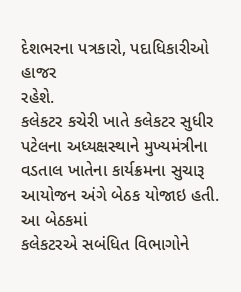દેશભરના પત્રકારો, પદાધિકારીઓ હાજર
રહેશે.
કલેકટર કચેરી ખાતે કલેકટર સુધીર પટેલના અધ્યક્ષસ્થાને મુખ્યમંત્રીના
વડતાલ ખાતેના કાર્યક્રમના સુચારૂ આયોજન અંગે બેઠક યોજાઇ હતી. આ બેઠકમાં
કલેકટરએ સબંધિત વિભાગોને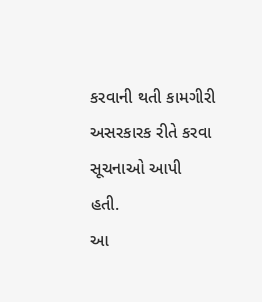કરવાની થતી કામગીરી અસરકારક રીતે કરવા સૂચનાઓ આપી
હતી.
આ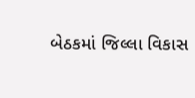બેઠકમાં જિલ્લા વિકાસ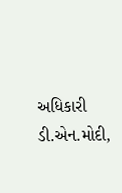અધિકારી ડી.એન.મોદી,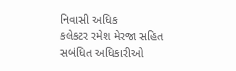નિવાસી અધિક
કલેકટર રમેશ મેરજા સહિત સબંધિત અધિકારીઓ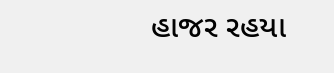હાજર રહયા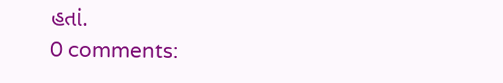હતાં.
0 comments: